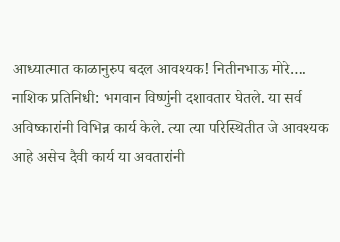आध्यात्मात काळानुरुप बदल आवश्यक! नितीनभाऊ मोरे….
नाशिक प्रतिनिधी: भगवान विष्णुंनी दशावतार घेतले. या सर्व अविष्कारांनी विभिन्न कार्य केले. त्या त्या परिस्थितीत जे आवश्यक आहे असेच दैवी कार्य या अवतारांनी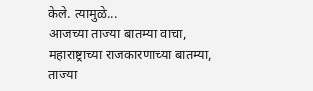केले. त्यामुळे...
आजच्या ताज्या बातम्या वाचा, महाराष्ट्राच्या राजकारणाच्या बातम्या, ताज्या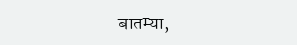बातम्या,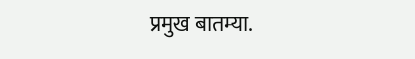प्रमुख बातम्या.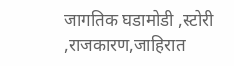जागतिक घडामोडी ,स्टोरी ,राजकारण,जाहिरात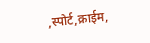,स्पोर्ट,क्राईम,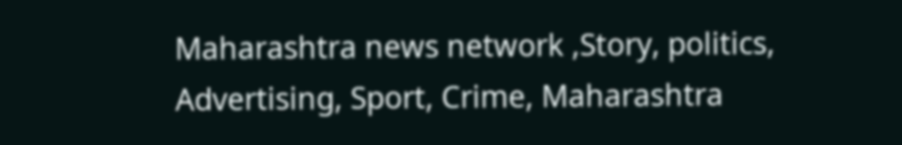Maharashtra news network ,Story, politics, Advertising, Sport, Crime, Maharashtra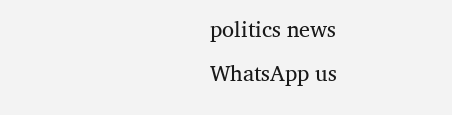politics news
WhatsApp us